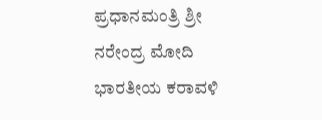ಪ್ರಧಾನಮಂತ್ರಿ ಶ್ರೀ ನರೇಂದ್ರ ಮೋದಿ ಭಾರತೀಯ ಕರಾವಳಿ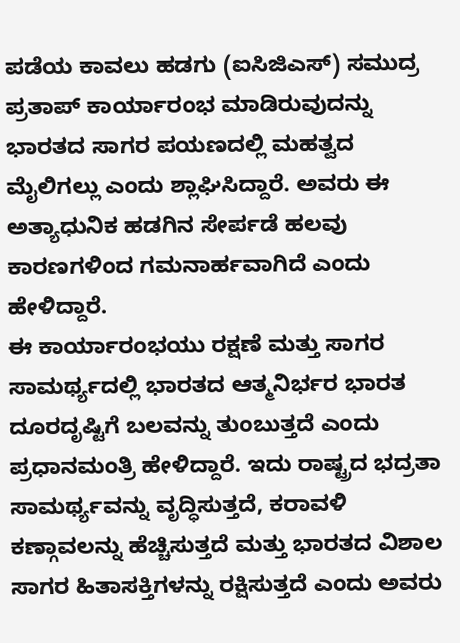ಪಡೆಯ ಕಾವಲು ಹಡಗು (ಐಸಿಜಿಎಸ್) ಸಮುದ್ರ ಪ್ರತಾಪ್ ಕಾರ್ಯಾರಂಭ ಮಾಡಿರುವುದನ್ನು ಭಾರತದ ಸಾಗರ ಪಯಣದಲ್ಲಿ ಮಹತ್ವದ ಮೈಲಿಗಲ್ಲು ಎಂದು ಶ್ಲಾಘಿಸಿದ್ದಾರೆ. ಅವರು ಈ ಅತ್ಯಾಧುನಿಕ ಹಡಗಿನ ಸೇರ್ಪಡೆ ಹಲವು ಕಾರಣಗಳಿಂದ ಗಮನಾರ್ಹವಾಗಿದೆ ಎಂದು ಹೇಳಿದ್ದಾರೆ.
ಈ ಕಾರ್ಯಾರಂಭಯು ರಕ್ಷಣೆ ಮತ್ತು ಸಾಗರ ಸಾಮರ್ಥ್ಯದಲ್ಲಿ ಭಾರತದ ಆತ್ಮನಿರ್ಭರ ಭಾರತ ದೂರದೃಷ್ಟಿಗೆ ಬಲವನ್ನು ತುಂಬುತ್ತದೆ ಎಂದು ಪ್ರಧಾನಮಂತ್ರಿ ಹೇಳಿದ್ದಾರೆ. ಇದು ರಾಷ್ಟ್ರದ ಭದ್ರತಾ ಸಾಮರ್ಥ್ಯವನ್ನು ವೃದ್ಧಿಸುತ್ತದೆ, ಕರಾವಳಿ ಕಣ್ಗಾವಲನ್ನು ಹೆಚ್ಚಿಸುತ್ತದೆ ಮತ್ತು ಭಾರತದ ವಿಶಾಲ ಸಾಗರ ಹಿತಾಸಕ್ತಿಗಳನ್ನು ರಕ್ಷಿಸುತ್ತದೆ ಎಂದು ಅವರು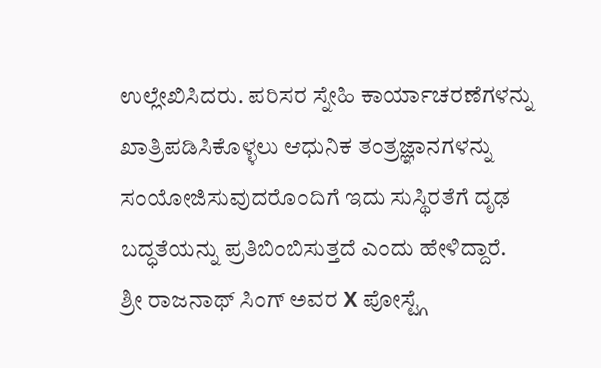ಉಲ್ಲೇಖಿಸಿದರು. ಪರಿಸರ ಸ್ನೇಹಿ ಕಾರ್ಯಾಚರಣೆಗಳನ್ನು ಖಾತ್ರಿಪಡಿಸಿಕೊಳ್ಳಲು ಆಧುನಿಕ ತಂತ್ರಜ್ಞಾನಗಳನ್ನು ಸಂಯೋಜಿಸುವುದರೊಂದಿಗೆ ಇದು ಸುಸ್ಥಿರತೆಗೆ ದೃಢ ಬದ್ಧತೆಯನ್ನು ಪ್ರತಿಬಿಂಬಿಸುತ್ತದೆ ಎಂದು ಹೇಳಿದ್ದಾರೆ.
ಶ್ರೀ ರಾಜನಾಥ್ ಸಿಂಗ್ ಅವರ X ಪೋಸ್ಟ್ಗೆ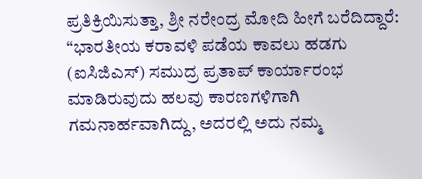ಪ್ರತಿಕ್ರಿಯಿಸುತ್ತಾ, ಶ್ರೀ ನರೇಂದ್ರ ಮೋದಿ ಹೀಗೆ ಬರೆದಿದ್ದಾರೆ:
“ಭಾರತೀಯ ಕರಾವಳಿ ಪಡೆಯ ಕಾವಲು ಹಡಗು (ಐಸಿಜಿಎಸ್) ಸಮುದ್ರ ಪ್ರತಾಪ್ ಕಾರ್ಯಾರಂಭ ಮಾಡಿರುವುದು ಹಲವು ಕಾರಣಗಳಿಗಾಗಿ ಗಮನಾರ್ಹವಾಗಿದ್ದು, ಅದರಲ್ಲಿ ಅದು ನಮ್ಮ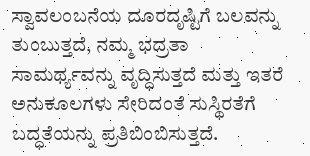ಸ್ವಾವಲಂಬನೆಯ ದೂರದೃಷ್ಟಿಗೆ ಬಲವನ್ನು ತುಂಬುತ್ತದೆ, ನಮ್ಮ ಭದ್ರತಾ ಸಾಮರ್ಥ್ಯವನ್ನು ವೃದ್ಧಿಸುತ್ತದೆ ಮತ್ತು ಇತರೆ ಅನುಕೂಲಗಳು ಸೇರಿದಂತೆ ಸುಸ್ಥಿರತೆಗೆ ಬದ್ಧತೆಯನ್ನು ಪ್ರತಿಬಿಂಬಿಸುತ್ತದೆ.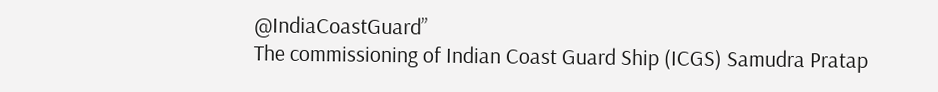@IndiaCoastGuard”
The commissioning of Indian Coast Guard Ship (ICGS) Samudra Pratap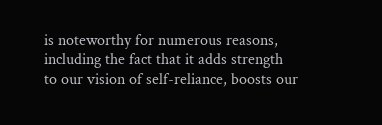is noteworthy for numerous reasons, including the fact that it adds strength to our vision of self-reliance, boosts our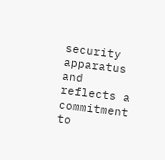security apparatus and reflects a commitment to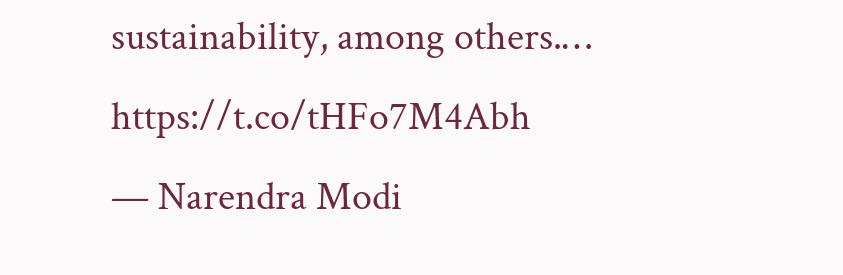sustainability, among others.… https://t.co/tHFo7M4Abh
— Narendra Modi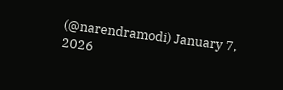(@narendramodi) January 7, 2026